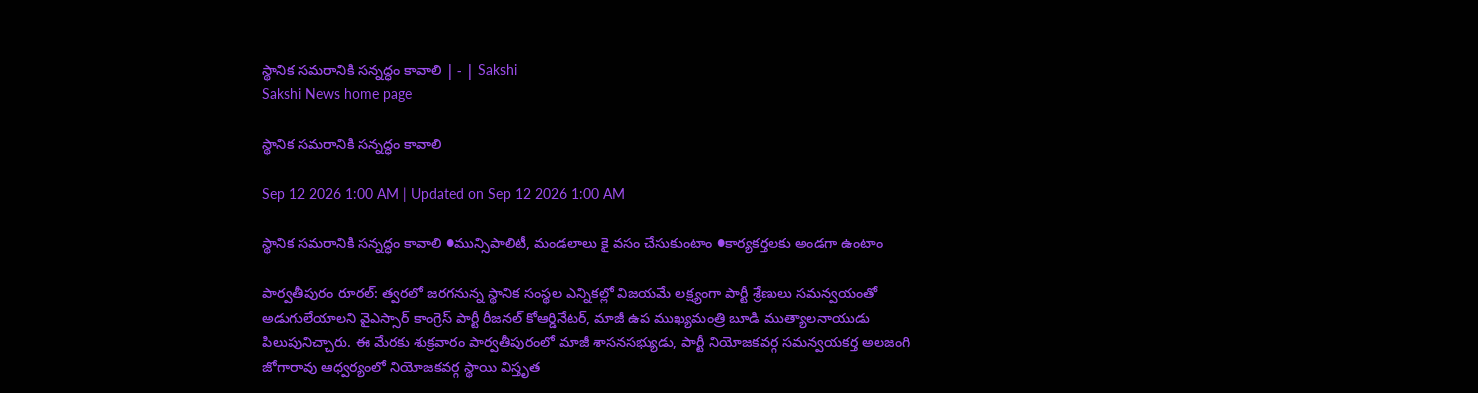స్థానిక సమరానికి సన్నద్ధం కావాలి | - | Sakshi
Sakshi News home page

స్థానిక సమరానికి సన్నద్ధం కావాలి

Sep 12 2026 1:00 AM | Updated on Sep 12 2026 1:00 AM

స్థానిక సమరానికి సన్నద్ధం కావాలి ●మున్సిపాలిటీ, మండలాలు కై వసం చేసుకుంటాం ●కార్యకర్తలకు అండగా ఉంటాం

పార్వతీపురం రూరల్‌: త్వరలో జరగనున్న స్థానిక సంస్థల ఎన్నికల్లో విజయమే లక్ష్యంగా పార్టీ శ్రేణులు సమన్వయంతో అడుగులేయాలని వైఎస్సార్‌ కాంగ్రెస్‌ పార్టీ రీజనల్‌ కోఆర్డినేటర్‌, మాజీ ఉప ముఖ్యమంత్రి బూడి ముత్యాలనాయుడు పిలుపునిచ్చారు. ఈ మేరకు శుక్రవారం పార్వతీపురంలో మాజీ శాసనసభ్యుడు, పార్టీ నియోజకవర్గ సమన్వయకర్త అలజంగి జోగారావు ఆధ్వర్యంలో నియోజకవర్గ స్థాయి విస్తృత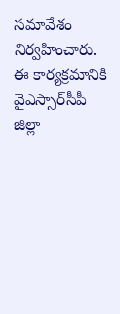సమావేశం నిర్వహించారు. ఈ కార్యక్రమానికి వైఎస్సార్‌సీపీ జిల్లా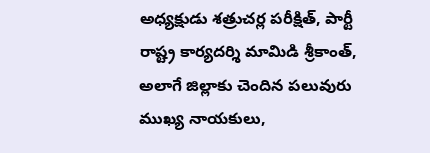అధ్యక్షుడు శత్రుచర్ల పరీక్షిత్‌, పార్టీ రాష్ట్ర కార్యదర్శి మామిడి శ్రీకాంత్‌, అలాగే జిల్లాకు చెందిన పలువురు ముఖ్య నాయకులు,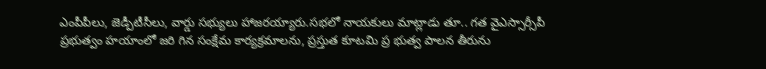ఎంపీపీలు, జెడ్పీటీసీలు, వార్డు సభ్యులు హాజరయ్యారు.సభలో నాయకులు మాట్లాడు తూ.. గత వైఎస్సార్సీపీ ప్రభుత్వం హయాంలో జరి గిన సంక్షేమ కార్యక్రమాలను, ప్రస్తుత కూటమి ప్ర భుత్వ పాలన తీరును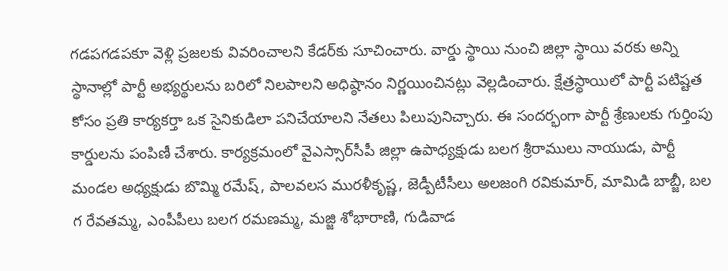గడపగడపకూ వెళ్లి ప్రజలకు వివరించాలని కేడర్‌కు సూచించారు. వార్డు స్థాయి నుంచి జిల్లా స్థాయి వరకు అన్ని స్థానాల్లో పార్టీ అభ్యర్థులను బరిలో నిలపాలని అధిష్ఠానం నిర్ణయించినట్లు వెల్లడించారు. క్షేత్రస్థాయిలో పార్టీ పటిష్టత కోసం ప్రతి కార్యకర్తా ఒక సైనికుడిలా పనిచేయాలని నేతలు పిలుపునిచ్చారు. ఈ సందర్భంగా పార్టీ శ్రేణులకు గుర్తింపు కార్డులను పంపిణీ చేశారు. కార్యక్రమంలో వైఎస్సార్‌సీపీ జిల్లా ఉపాధ్యక్షుడు బలగ శ్రీరాములు నాయుడు, పార్టీ మండల అధ్యక్షుడు బొమ్మి రమేష్‌, పాలవలస మురళీకృష్ణ, జెడ్పీటీసీలు అలజంగి రవికుమార్‌, మామిడి బాబ్జీ, బల గ రేవతమ్మ, ఎంపీపీలు బలగ రమణమ్మ, మజ్జి శోభారాణి, గుడివాడ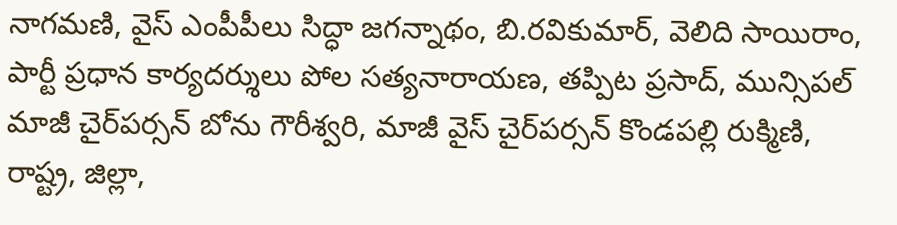నాగమణి, వైస్‌ ఎంపీపీలు సిద్ధా జగన్నాథం, బి.రవికుమార్‌, వెలిది సాయిరాం, పార్టీ ప్రధాన కార్యదర్శులు పోల సత్యనారాయణ, తప్పిట ప్రసాద్‌, మున్సిపల్‌ మాజీ చైర్‌పర్సన్‌ బోను గౌరీశ్వరి, మాజీ వైస్‌ చైర్‌పర్సన్‌ కొండపల్లి రుక్మిణి, రాష్ట్ర, జిల్లా,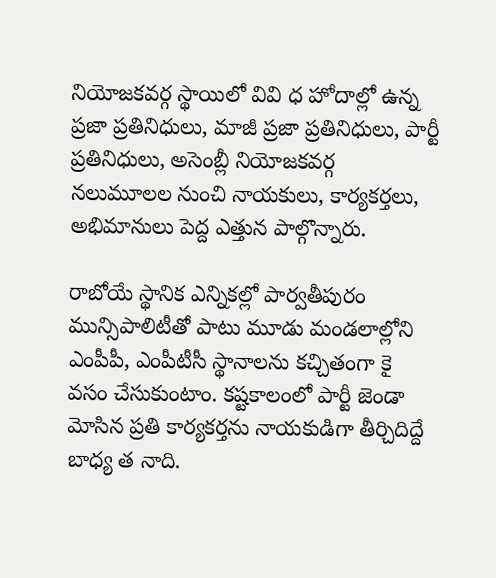నియోజకవర్గ స్థాయిలో వివి ధ హోదాల్లో ఉన్న ప్రజా ప్రతినిధులు, మాజీ ప్రజా ప్రతినిధులు, పార్టీ ప్రతినిధులు, అసెంబ్లీ నియోజకవర్గ నలుమూలల నుంచి నాయకులు, కార్యకర్తలు, అభిమానులు పెద్ద ఎత్తున పాల్గొన్నారు.

రాబోయే స్థానిక ఎన్నికల్లో పార్వతీపురం మున్సిపాలిటీతో పాటు మూడు మండలాల్లోని ఎంపీపీ, ఎంపీటీసీ స్థానాలను కచ్చితంగా కై వసం చేసుకుంటాం. కష్టకాలంలో పార్టీ జెండా మోసిన ప్రతి కార్యకర్తను నాయకుడిగా తీర్చిదిద్దే బాధ్య త నాది.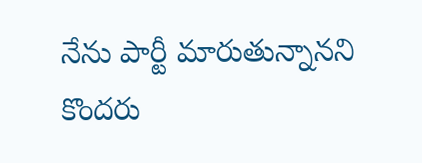నేను పార్టీ మారుతున్నానని కొందరు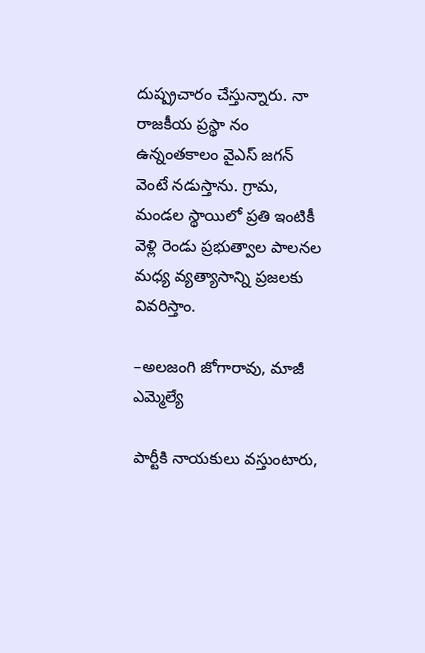దుష్ప్రచారం చేస్తున్నారు. నా రాజకీయ ప్రస్థా నం ఉన్నంతకాలం వైఎస్‌ జగన్‌ వెంటే నడుస్తాను. గ్రామ, మండల స్థాయిలో ప్రతి ఇంటికీ వెళ్లి రెండు ప్రభుత్వాల పాలనల మధ్య వ్యత్యాసాన్ని ప్రజలకు వివరిస్తాం.

–అలజంగి జోగారావు, మాజీ ఎమ్మెల్యే

పార్టీకి నాయకులు వస్తుంటారు,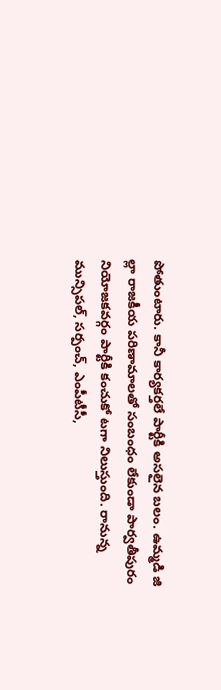పోతుంటారు. కానీ కార్యకర్తలే పార్టీకి అసలైన బలం. ఉమ్మడి జి ల్లా రాజకీయ పరిణామాలతో సంబంధం లేకుండా పార్వతీపురం నియోజకవర్గం పార్టీకి కంచుకో టగా నిలుస్తుంది. రానున్న మున్సిపల్‌, సర్పంచ్‌, ఎంపీటీసీ,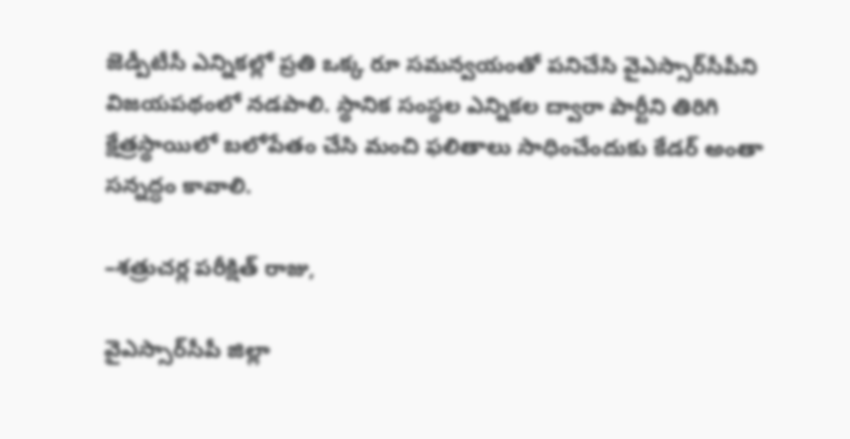జెడ్పీటీసీ ఎన్నికల్లో ప్రతి ఒక్క రూ సమన్వయంతో పనిచేసి వైఎస్సార్‌సీపీని విజయపథంలో నడపాలి. స్థానిక సంస్థల ఎన్నికల ద్వారా పార్టీని తిరిగి క్షేత్రస్థాయిలో బలోపేతం చేసి మంచి ఫలితాలు సాధించేందుకు కేడర్‌ అంతా సన్నద్ధం కావాలి.

–శత్రుచర్ల పరీక్షిత్‌ రాజు,

వైఎస్సార్‌సీపీ జిల్లా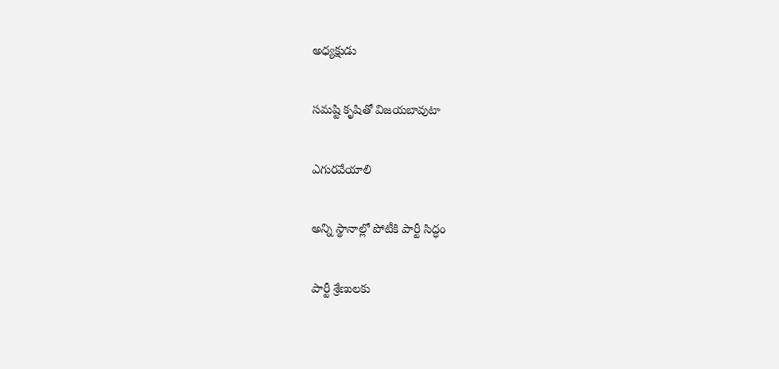అధ్యక్షుడు

సమష్టి కృషితో విజయబావుటా

ఎగురవేయాలి

అన్ని స్థానాల్లో పోటీకి పార్టీ సిద్ధం

పార్టీ శ్రేణులకు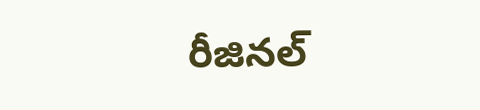రీజినల్‌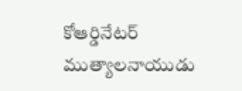కోఆర్డినేటర్‌ ముత్యాలనాయుడు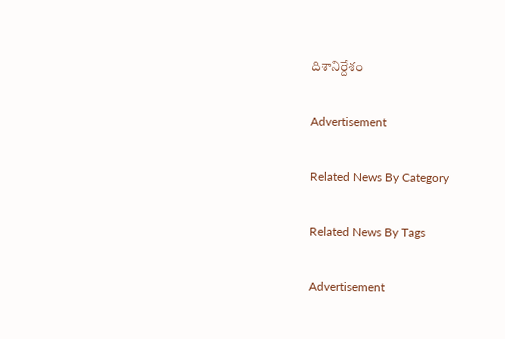దిశానిర్దేశం

Advertisement

Related News By Category

Related News By Tags

Advertisement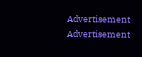Advertisement
Advertisement